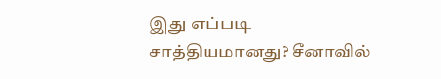இது எப்படி சாத்தியமானது? சீனாவில்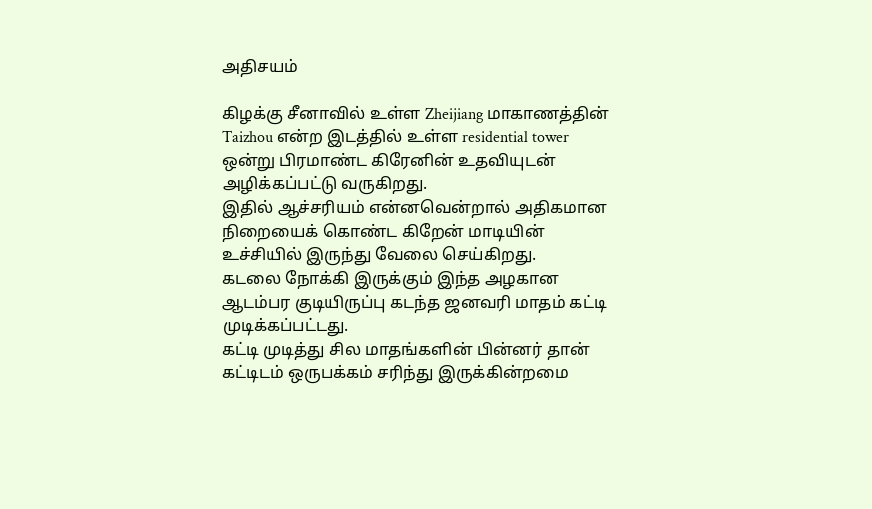அதிசயம்

கிழக்கு சீனாவில் உள்ள Zheijiang மாகாணத்தின் Taizhou என்ற இடத்தில் உள்ள residential tower ஒன்று பிரமாண்ட கிரேனின் உதவியுடன் அழிக்கப்பட்டு வருகிறது.
இதில் ஆச்சரியம் என்னவென்றால் அதிகமான நிறையைக் கொண்ட கிறேன் மாடியின் உச்சியில் இருந்து வேலை செய்கிறது.
கடலை நோக்கி இருக்கும் இந்த அழகான ஆடம்பர குடியிருப்பு கடந்த ஜனவரி மாதம் கட்டி முடிக்கப்பட்டது.
கட்டி முடித்து சில மாதங்களின் பின்னர் தான் கட்டிடம் ஒருபக்கம் சரிந்து இருக்கின்றமை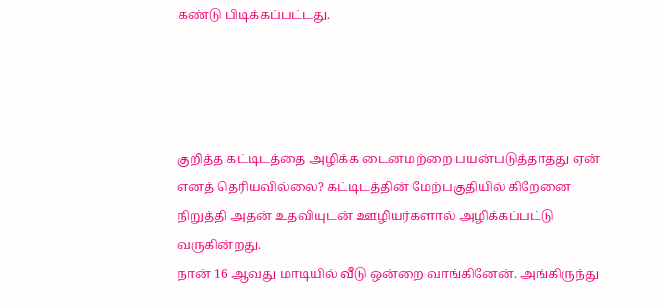கண்டு பிடிக்கப்பட்டது.




குறித்த கட்டிடத்தை அழிக்க டைனமற்றை பயன்படுத்தாதது ஏன் எனத் தெரியவில்லை? கட்டிடத்தின் மேற்பகுதியில் கிறேனை நிறுத்தி அதன் உதவியுடன் ஊழியர்களால் அழிக்கப்பட்டு வருகின்றது.
நான் 16 ஆவது மாடியில் வீடு ஒன்றை வாங்கினேன். அங்கிருந்து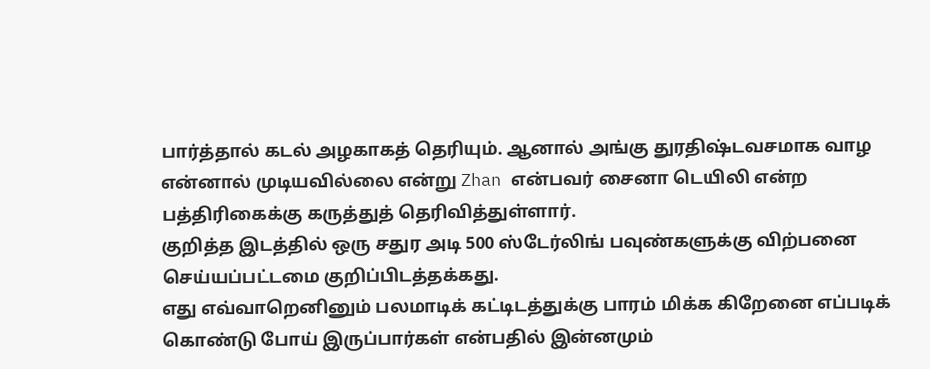பார்த்தால் கடல் அழகாகத் தெரியும். ஆனால் அங்கு துரதிஷ்டவசமாக வாழ என்னால் முடியவில்லை என்று Zhan என்பவர் சைனா டெயிலி என்ற பத்திரிகைக்கு கருத்துத் தெரிவித்துள்ளார்.
குறித்த இடத்தில் ஒரு சதுர அடி 500 ஸ்டேர்லிங் பவுண்களுக்கு விற்பனை செய்யப்பட்டமை குறிப்பிடத்தக்கது.
எது எவ்வாறெனினும் பலமாடிக் கட்டிடத்துக்கு பாரம் மிக்க கிறேனை எப்படிக் கொண்டு போய் இருப்பார்கள் என்பதில் இன்னமும்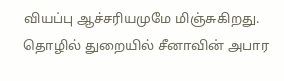வியப்பு ஆச்சரியமுமே மிஞ்சுகிறது.
தொழில் துறையில் சீனாவின் அபார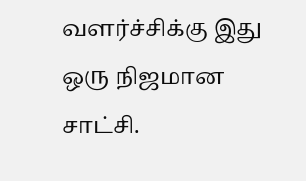வளர்ச்சிக்கு இது ஒரு நிஜமான சாட்சி.